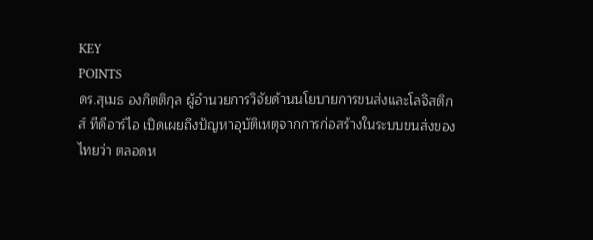KEY
POINTS
ดร.สุเมธ องกิตติกุล ผู้อำนวยการวิจัยด้านนโยบายการขนส่งและโลจิสติกส์ ทีดีอาร์ไอ เปิดเผยถึงปัญหาอุบัติเหตุจากการก่อสร้างในระบบขนส่งของไทยว่า ตลอดห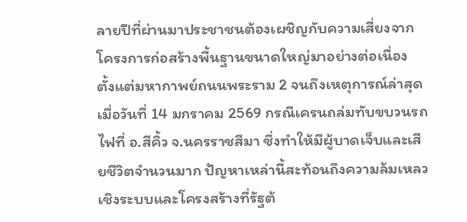ลายปีที่ผ่านมาประชาชนต้องเผชิญกับความเสี่ยงจากโครงการก่อสร้างพื้นฐานขนาดใหญ่มาอย่างต่อเนื่อง
ตั้งแต่มหากาพย์ถนนพระราม 2 จนถึงเหตุการณ์ล่าสุดเมื่อวันที่ 14 มกราคม 2569 กรณีเครนถล่มทับขบวนรถไฟที่ อ.สีคิ้ว จ.นครราชสีมา ซึ่งทำให้มีผู้บาดเจ็บและเสียชีวิตจำนวนมาก ปัญหาเหล่านี้สะท้อนถึงความล้มเหลวเชิงระบบและโครงสร้างที่รัฐต้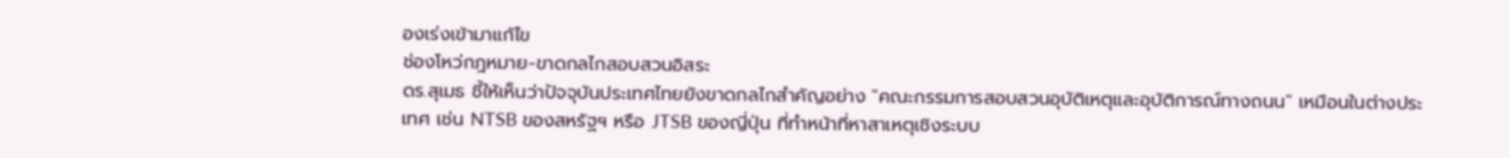องเร่งเข้ามาแก้ไข
ช่องโหว่กฎหมาย-ขาดกลไกสอบสวนอิสระ
ดร.สุเมธ ชี้ให้เห็นว่าปัจจุบันประเทศไทยยังขาดกลไกสำคัญอย่าง "คณะกรรมการสอบสวนอุบัติเหตุและอุบัติการณ์ทางถนน" เหมือนในต่างประเทศ เช่น NTSB ของสหรัฐฯ หรือ JTSB ของญี่ปุ่น ที่ทำหน้าที่หาสาเหตุเชิงระบบ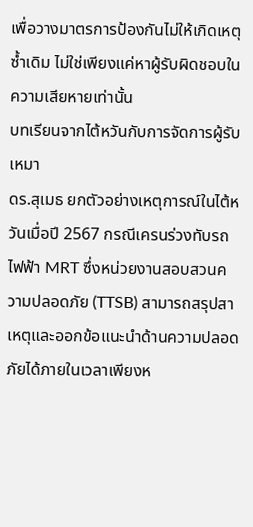เพื่อวางมาตรการป้องกันไม่ให้เกิดเหตุซ้ำเดิม ไม่ใช่เพียงแค่หาผู้รับผิดชอบในความเสียหายเท่านั้น
บทเรียนจากไต้หวันกับการจัดการผู้รับเหมา
ดร.สุเมธ ยกตัวอย่างเหตุการณ์ในไต้หวันเมื่อปี 2567 กรณีเครนร่วงทับรถไฟฟ้า MRT ซึ่งหน่วยงานสอบสวนความปลอดภัย (TTSB) สามารถสรุปสาเหตุและออกข้อแนะนำด้านความปลอดภัยได้ภายในเวลาเพียงห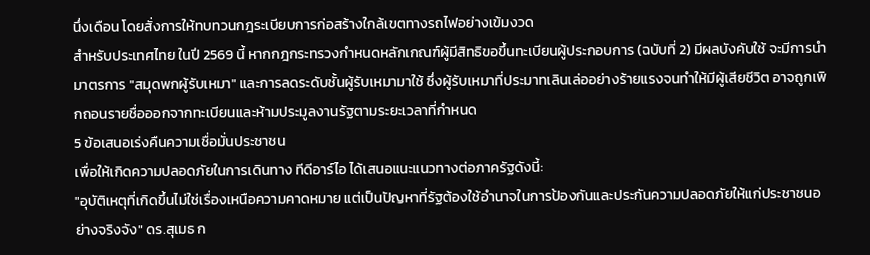นึ่งเดือน โดยสั่งการให้ทบทวนกฎระเบียบการก่อสร้างใกล้เขตทางรถไฟอย่างเข้มงวด
สำหรับประเทศไทย ในปี 2569 นี้ หากกฎกระทรวงกำหนดหลักเกณฑ์ผู้มีสิทธิขอขึ้นทะเบียนผู้ประกอบการ (ฉบับที่ 2) มีผลบังคับใช้ จะมีการนำมาตรการ "สมุดพกผู้รับเหมา" และการลดระดับชั้นผู้รับเหมามาใช้ ซึ่งผู้รับเหมาที่ประมาทเลินเล่ออย่างร้ายแรงจนทำให้มีผู้เสียชีวิต อาจถูกเพิกถอนรายชื่อออกจากทะเบียนและห้ามประมูลงานรัฐตามระยะเวลาที่กำหนด
5 ข้อเสนอเร่งคืนความเชื่อมั่นประชาชน
เพื่อให้เกิดความปลอดภัยในการเดินทาง ทีดีอาร์ไอ ได้เสนอแนะแนวทางต่อภาครัฐดังนี้:
"อุบัติเหตุที่เกิดขึ้นไม่ใช่เรื่องเหนือความคาดหมาย แต่เป็นปัญหาที่รัฐต้องใช้อำนาจในการป้องกันและประกันความปลอดภัยให้แก่ประชาชนอย่างจริงจัง" ดร.สุเมธ ก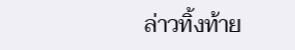ล่าวทิ้งท้าย